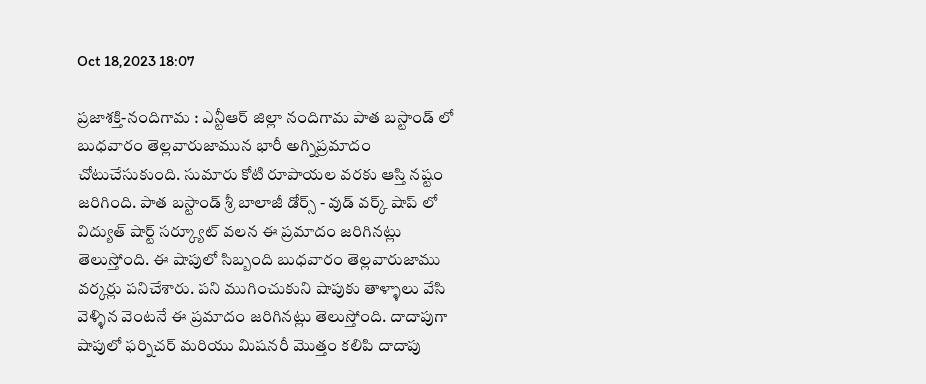Oct 18,2023 18:07

ప్రజాశక్తి-నందిగామ : ఎన్టీఆర్ జిల్లా నందిగామ పాత బస్టాండ్ లో బుధవారం తెల్లవారుజామున భారీ అగ్నిప్రమాదం చోటుచేసుకుంది. సుమారు కోటి రూపాయల వరకు ఆస్తి నష్టం జరిగింది. పాత బస్టాండ్ శ్రీ బాలాజీ డోర్స్ - వుడ్ వర్క్ షాప్ లో విద్యుత్ షార్ట్ సర్క్యూట్ వలన ఈ ప్రమాదం జరిగినట్లు తెలుస్తోంది. ఈ షాపులో సిబ్బంది బుధవారం తెల్లవారుజాము వర్కర్లు పనిచేశారు. పని ముగించుకుని షాపుకు తాళ్ళాలు వేసి వెళ్ళిన వెంటనే ఈ ప్రమాదం జరిగినట్లు తెలుస్తోంది. దాదాపుగా షాపులో ఫర్నిచర్ మరియు మిషనరీ మొత్తం కలిపి దాదాపు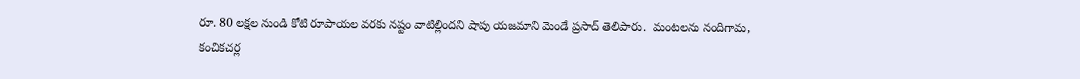రూ. 80 లక్షల నుండి కోటి రూపాయల వరకు నష్టం వాటిల్లిందని షాపు యజమాని మెండే ప్రసాద్ తెలిపారు.  మంటలను నందిగామ, కంచికచర్ల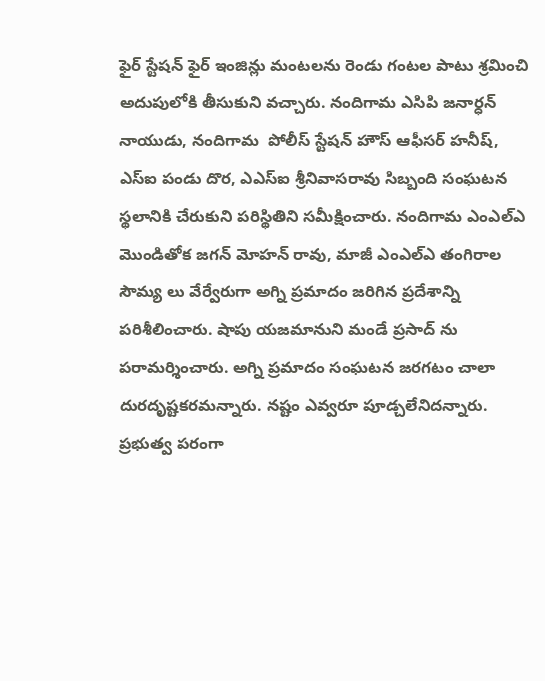ఫైర్ స్టేషన్ ఫైర్ ఇంజిన్లు మంటలను రెండు గంటల పాటు శ్రమించి అదుపులోకి తీసుకుని వచ్చారు. నందిగామ ఎసిపి జనార్ధన్ నాయుడు, నందిగామ  పోలీస్ స్టేషన్ హౌస్ ఆఫీసర్ హనీష్, ఎస్ఐ పండు దొర, ఎఎస్ఐ శ్రీనివాసరావు సిబ్బంది సంఘటన స్థలానికి చేరుకుని పరిస్థితిని సమీక్షించారు. నందిగామ ఎంఎల్ఎ మొండితోక జగన్ మోహన్ రావు, మాజీ ఎంఎల్ఎ తంగిరాల సౌమ్య లు వేర్వేరుగా అగ్ని ప్రమాదం జరిగిన ప్రదేశాన్ని పరిశీలించారు. షాపు యజమానుని మండే ప్రసాద్ ను పరామర్శించారు. అగ్ని ప్రమాదం సంఘటన జరగటం చాలా దురదృష్టకరమన్నారు. నష్టం ఎవ్వరూ పూడ్చలేనిదన్నారు. ప్రభుత్వ పరంగా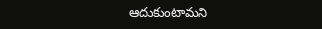ఆదుకుంటామని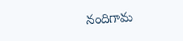నందిగామ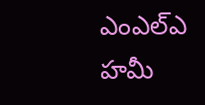ఎంఎల్ఎ హమీ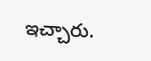ఇచ్చారు.